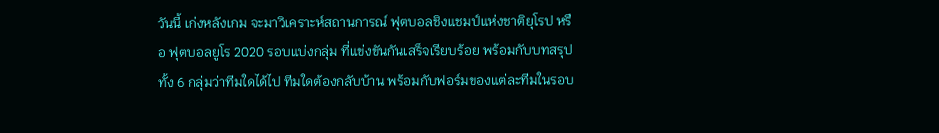วันนี้ เก่งหลังเกม จะมาวิเคราะห์สถานการณ์ ฟุตบอลชิงแชมป์แห่งชาติยุโรป หรือ ฟุตบอลยูโร 2020 รอบแบ่งกลุ่ม ที่แข่งขันกันเสร็จเรียบร้อย พร้อมกับบทสรุป ทั้ง 6 กลุ่มว่าทีมใดได้ไป ทีมใดต้องกลับบ้าน พร้อมกับฟอร์มของแต่ละทีมในรอบ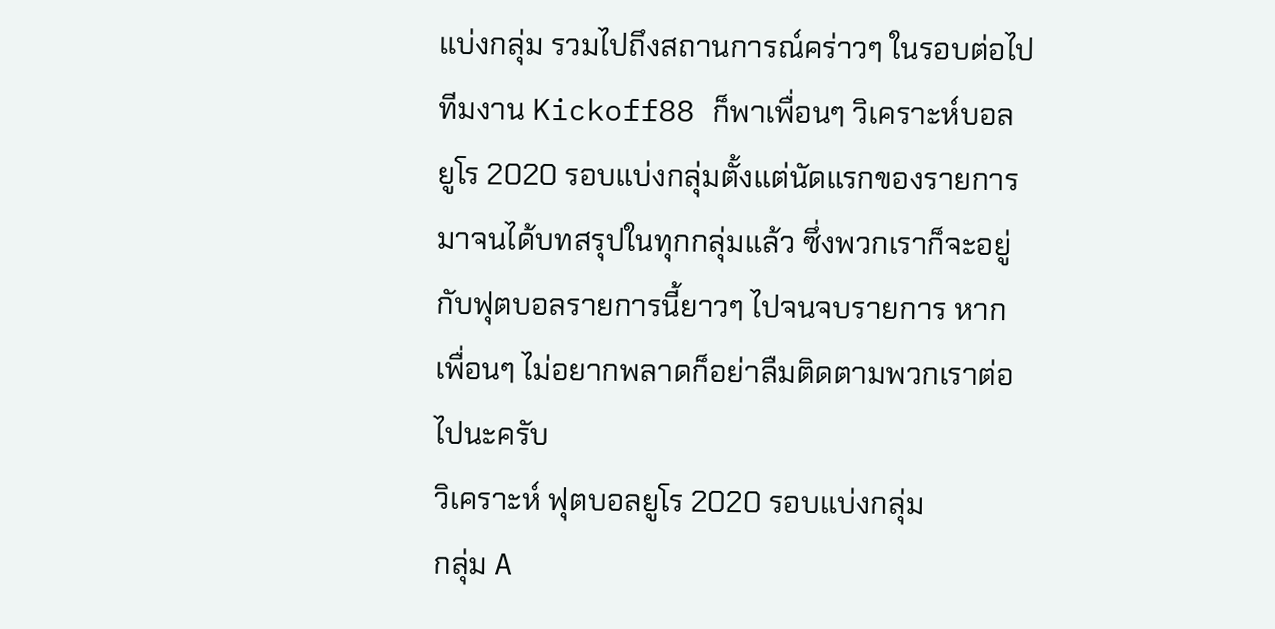แบ่งกลุ่ม รวมไปถึงสถานการณ์คร่าวๆ ในรอบต่อไป
ทีมงาน Kickoff88 ก็พาเพื่อนๆ วิเคราะห์บอล ยูโร 2020 รอบแบ่งกลุ่มตั้งแต่นัดแรกของรายการมาจนได้บทสรุปในทุกกลุ่มแล้ว ซึ่งพวกเราก็จะอยู่กับฟุตบอลรายการนี้ยาวๆ ไปจนจบรายการ หากเพื่อนๆ ไม่อยากพลาดก็อย่าลืมติดตามพวกเราต่อไปนะครับ
วิเคราะห์ ฟุตบอลยูโร 2020 รอบแบ่งกลุ่ม
กลุ่ม A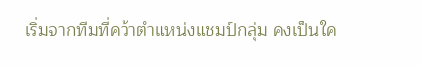เริ่มจากทีมที่คว้าตำแหน่งแชมป์กลุ่ม คงเป็นใค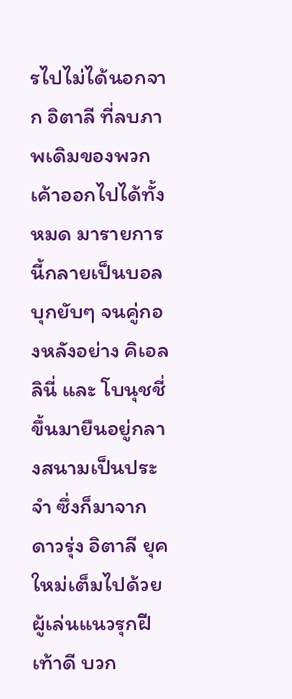รไปไม่ได้นอกจาก อิตาลี ที่ลบภาพเดิมของพวกเค้าออกไปได้ทั้งหมด มารายการนี้กลายเป็นบอลบุกยับๆ จนคู่กองหลังอย่าง คิเอลลินี่ และ โบนุชชี่ ขึ้นมายืนอยู่กลางสนามเป็นประจำ ซึ่งก็มาจากดาวรุ่ง อิตาลี ยุคใหม่เต็มไปด้วยผู้เล่นแนวรุกฝีเท้าดี บวก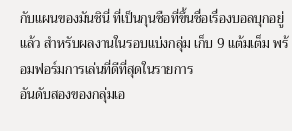กับแผนของมันชินี่ ที่เป็นกุนซือที่ขึ้นชื่อเรื่องบอลบุกอยู่แล้ว สำหรับผลงานในรอบแบ่งกลุ่ม เก็บ 9 แต้มเต็ม พร้อมฟอร์มการเล่นที่ดีที่สุดในรายการ
อันดับสองของกลุ่มเอ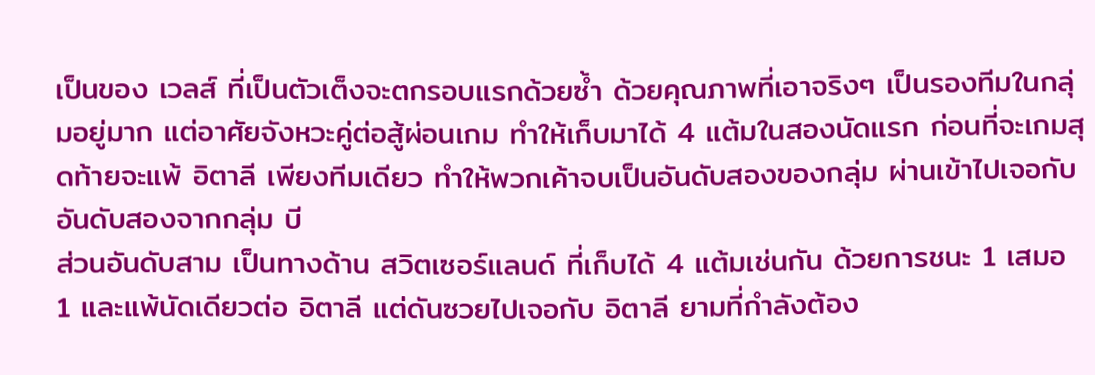เป็นของ เวลส์ ที่เป็นตัวเต็งจะตกรอบแรกด้วยซ้ำ ด้วยคุณภาพที่เอาจริงๆ เป็นรองทีมในกลุ่มอยู่มาก แต่อาศัยจังหวะคู่ต่อสู้ผ่อนเกม ทำให้เก็บมาได้ 4 แต้มในสองนัดแรก ก่อนที่จะเกมสุดท้ายจะแพ้ อิตาลี เพียงทีมเดียว ทำให้พวกเค้าจบเป็นอันดับสองของกลุ่ม ผ่านเข้าไปเจอกับอันดับสองจากกลุ่ม บี
ส่วนอันดับสาม เป็นทางด้าน สวิตเซอร์แลนด์ ที่เก็บได้ 4 แต้มเช่นกัน ด้วยการชนะ 1 เสมอ 1 และแพ้นัดเดียวต่อ อิตาลี แต่ดันซวยไปเจอกับ อิตาลี ยามที่กำลังต้อง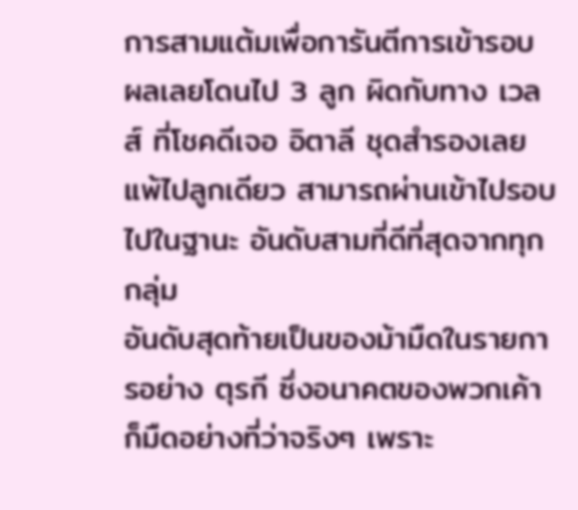การสามแต้มเพื่อการันตีการเข้ารอบ ผลเลยโดนไป 3 ลูก ผิดกับทาง เวลส์ ที่โชคดีเจอ อิตาลี ชุดสำรองเลยแพ้ไปลูกเดียว สามารถผ่านเข้าไปรอบไปในฐานะ อันดับสามที่ดีที่สุดจากทุกกลุ่ม
อันดับสุดท้ายเป็นของม้ามืดในรายการอย่าง ตุรกี ซึ่งอนาคตของพวกเค้าก็มืดอย่างที่ว่าจริงๆ เพราะ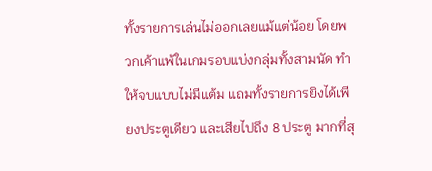ทั้งรายการเล่นไม่ออกเลยแม้แต่น้อย โดยพวกเค้าแพ้ในเกมรอบแบ่งกลุ่มทั้งสามนัด ทำให้จบแบบไม่มีแต้ม แถมทั้งรายการยิงได้เพียงประตูเดียว และเสียไปถึง 8 ประตู มากที่สุ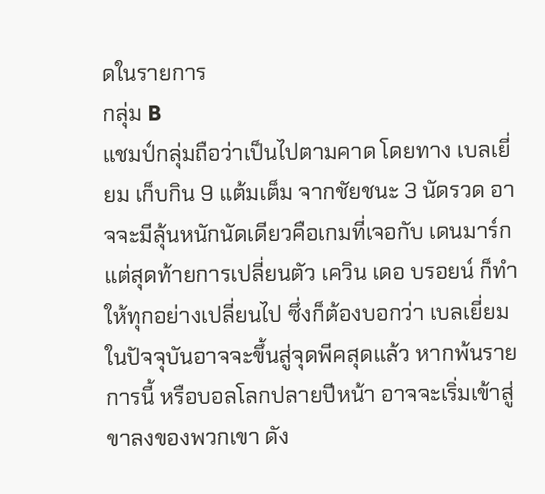ดในรายการ
กลุ่ม B
แชมป์กลุ่มถือว่าเป็นไปตามคาด โดยทาง เบลเยี่ยม เก็บกิน 9 แต้มเต็ม จากชัยชนะ 3 นัดรวด อาจจะมีลุ้นหนักนัดเดียวคือเกมที่เจอกับ เดนมาร์ก แต่สุดท้ายการเปลี่ยนตัว เควิน เดอ บรอยน์ ก็ทำให้ทุกอย่างเปลี่ยนไป ซึ่งก็ต้องบอกว่า เบลเยี่ยม ในปัจจุบันอาจจะขึ้นสู่จุดพีคสุดแล้ว หากพ้นรายการนี้ หรือบอลโลกปลายปีหน้า อาจจะเริ่มเข้าสู่ขาลงของพวกเขา ดัง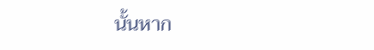นั้นหาก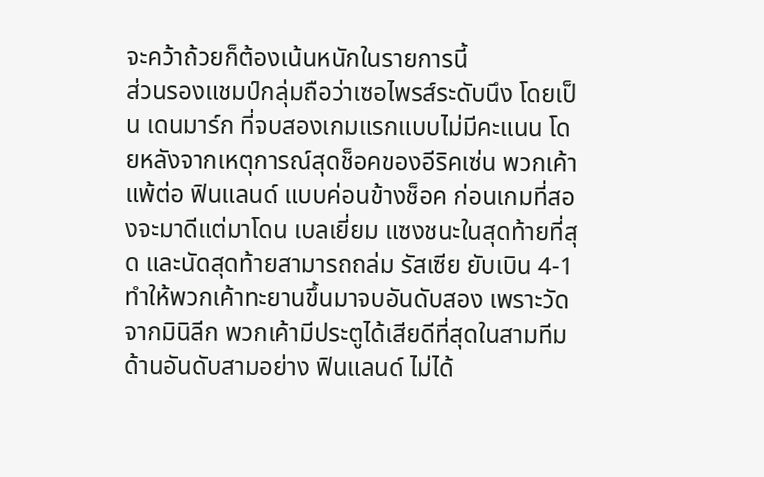จะคว้าถ้วยก็ต้องเน้นหนักในรายการนี้
ส่วนรองแชมป์กลุ่มถือว่าเซอไพรส์ระดับนึง โดยเป็น เดนมาร์ก ที่จบสองเกมแรกแบบไม่มีคะแนน โดยหลังจากเหตุการณ์สุดช็อคของอีริคเซ่น พวกเค้าแพ้ต่อ ฟินแลนด์ แบบค่อนข้างช็อค ก่อนเกมที่สองจะมาดีแต่มาโดน เบลเยี่ยม แซงชนะในสุดท้ายที่สุด และนัดสุดท้ายสามารถถล่ม รัสเซีย ยับเบิน 4-1 ทำให้พวกเค้าทะยานขึ้นมาจบอันดับสอง เพราะวัดจากมินิลีก พวกเค้ามีประตูได้เสียดีที่สุดในสามทีม
ด้านอันดับสามอย่าง ฟินแลนด์ ไม่ได้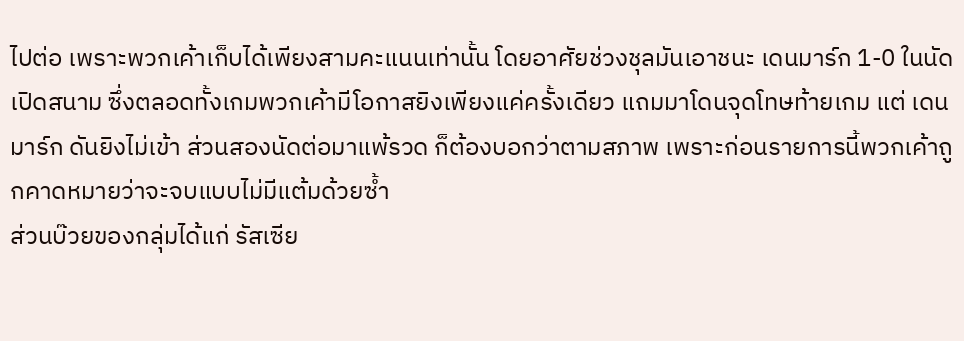ไปต่อ เพราะพวกเค้าเก็บได้เพียงสามคะแนนเท่านั้น โดยอาศัยช่วงชุลมันเอาชนะ เดนมาร์ก 1-0 ในนัดเปิดสนาม ซึ่งตลอดทั้งเกมพวกเค้ามีโอกาสยิงเพียงแค่ครั้งเดียว แถมมาโดนจุดโทษท้ายเกม แต่ เดนมาร์ก ดันยิงไม่เข้า ส่วนสองนัดต่อมาแพ้รวด ก็ต้องบอกว่าตามสภาพ เพราะก่อนรายการนี้พวกเค้าถูกคาดหมายว่าจะจบแบบไม่มีแต้มด้วยซ้ำ
ส่วนบ๊วยของกลุ่มได้แก่ รัสเซีย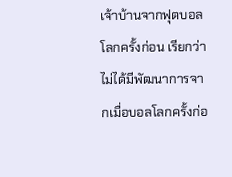เจ้าบ้านจากฟุตบอลโลกครั้งก่อน เรียกว่าไม่ได้มีพัฒนาการจากเมื่อบอลโลกครั้งก่อ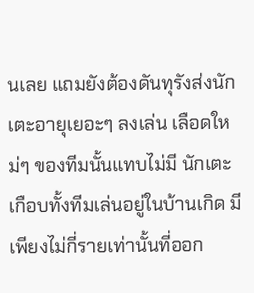นเลย แถมยังต้องดันทุรังส่งนักเตะอายุเยอะๆ ลงเล่น เลือดใหม่ๆ ของทีมนั้นแทบไม่มี นักเตะเกือบทั้งทีมเล่นอยู่ในบ้านเกิด มีเพียงไม่กี่รายเท่านั้นที่ออก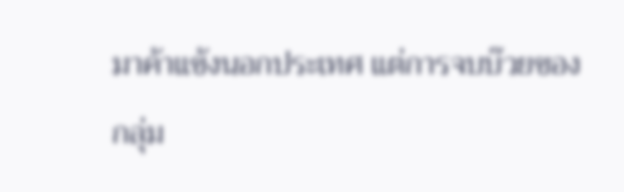มาค้าแข้งนอกประเทศ แต่การจบบ๊วยของกลุ่ม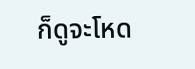ก็ดูจะโหด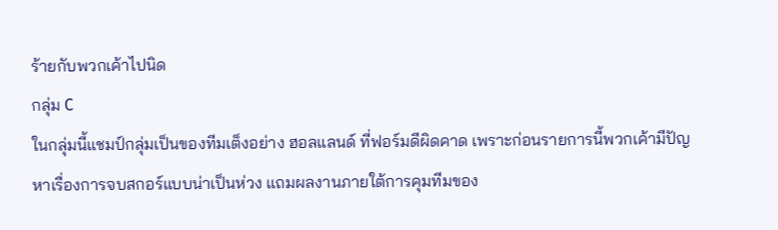ร้ายกับพวกเค้าไปนิด
กลุ่ม C
ในกลุ่มนี้แชมป์กลุ่มเป็นของทีมเต็งอย่าง ฮอลแลนด์ ที่ฟอร์มดีผิดคาด เพราะก่อนรายการนี้พวกเค้ามีปัญหาเรื่องการจบสกอร์แบบน่าเป็นห่วง แถมผลงานภายใต้การคุมทีมของ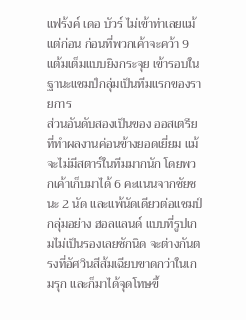แฟร้งค์ เดอ บัวร์ ไม่เข้าท่าเลยแม้แต่ก่อน ก่อนที่พวกเค้าจะคว้า 9 แต้มเต็มแบบยิงกระจุย เข้ารอบในฐานะแชมป์กลุ่มเป็นทีมแรกของรายการ
ส่วนอันดับสองเป็นของ ออสเตรีย ที่ทำผลงานค่อนข้างยอดเยี่ยม แม้จะไม่มีสตาร์ในทีมมากนัก โดยพวกเค้าเก็บมาได้ 6 คะแนนจากชัยชนะ 2 นัด และแพ้นัดเดียวต่อแชมป์กลุ่มอย่าง ฮอลแลนด์ แบบที่รูปเกมไม่เป็นรองเลยซักนิด จะต่างกันตรงที่อัศวินสีส้มเฉียบขาดกว่าในเกมรุก และก็มาได้จุดโทษขึ้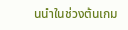นนำในช่วงต้นเกม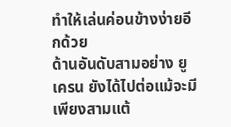ทำให้เล่นค่อนข้างง่ายอีกด้วย
ด้านอันดับสามอย่าง ยูเครน ยังได้ไปต่อแม้จะมีเพียงสามแต้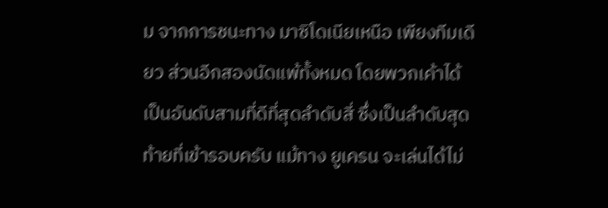ม จากการชนะทาง มาซิโดเนียเหนือ เพียงทีมเดียว ส่วนอีกสองนัดแพ้ทั้งหมด โดยพวกเค้าได้เป็นอันดับสามที่ดีที่สุดลำดับสี่ ซึ่งเป็นลำดับสุดท้ายที่เข้ารอบครับ แม้ทาง ยูเครน จะเล่นได้ไม่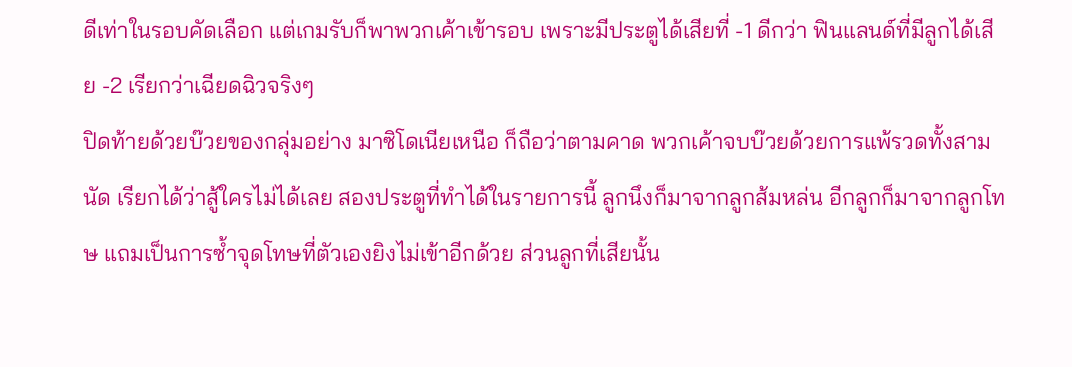ดีเท่าในรอบคัดเลือก แต่เกมรับก็พาพวกเค้าเข้ารอบ เพราะมีประตูได้เสียที่ -1 ดีกว่า ฟินแลนด์ที่มีลูกได้เสีย -2 เรียกว่าเฉียดฉิวจริงๆ
ปิดท้ายด้วยบ๊วยของกลุ่มอย่าง มาซิโดเนียเหนือ ก็ถือว่าตามคาด พวกเค้าจบบ๊วยด้วยการแพ้รวดทั้งสามนัด เรียกได้ว่าสู้ใครไม่ได้เลย สองประตูที่ทำได้ในรายการนี้ ลูกนึงก็มาจากลูกส้มหล่น อีกลูกก็มาจากลูกโทษ แถมเป็นการซ้ำจุดโทษที่ตัวเองยิงไม่เข้าอีกด้วย ส่วนลูกที่เสียนั้น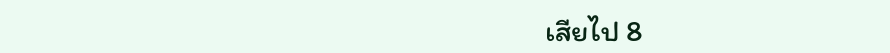เสียไป 8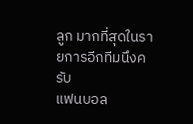ลูก มากที่สุดในรายการอีกทีมนึงครับ
แฟนบอล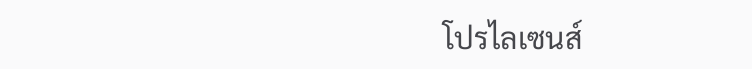โปรไลเซนส์